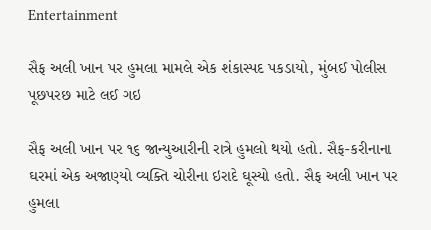Entertainment

સૈફ અલી ખાન પર હુમલા મામલે એક શંકાસ્પદ પકડાયો, મુંબઈ પોલીસ પૂછપરછ માટે લઈ ગઇ

સૈફ અલી ખાન પર ૧૬ જાન્યુઆરીની રાત્રે હુમલો થયો હતો. સૈફ-કરીનાના ઘરમાં એક અજાણ્યો વ્યક્તિ ચોરીના ઇરાદે ઘૂસ્યો હતો. સૈફ અલી ખાન પર હુમલા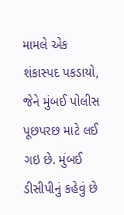મામલે એક શંકાસ્પદ પકડાયો, જેને મુંબઈ પોલીસ પૂછપરછ માટે લઈ ગઇ છે. મુંબઈ ડીસીપીનું કહેવું છે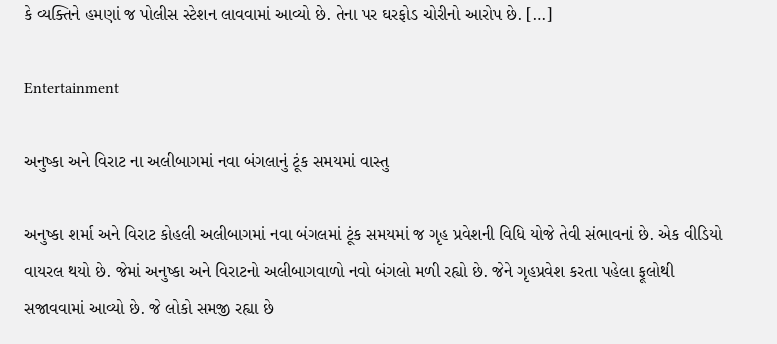કે વ્યક્તિને હમણાં જ પોલીસ સ્ટેશન લાવવામાં આવ્યો છે. તેના પર ઘરફોડ ચોરીનો આરોપ છે. […]

Entertainment

અનુષ્કા અને વિરાટ ના અલીબાગમાં નવા બંગલાનું ટૂંક સમયમાં વાસ્તુ

અનુષ્કા શર્મા અને વિરાટ કોહલી અલીબાગમાં નવા બંગલમાં ટૂંક સમયમાં જ ગૃહ પ્રવેશની વિધિ યોજે તેવી સંભાવનાં છે. એક વીડિયો વાયરલ થયો છે. જેમાં અનુષ્કા અને વિરાટનો અલીબાગવાળો નવો બંગલો મળી રહ્યો છે. જેને ગૃહપ્રવેશ કરતા પહેલા ફૂલોથી સજાવવામાં આવ્યો છે. જે લોકો સમજી રહ્યા છે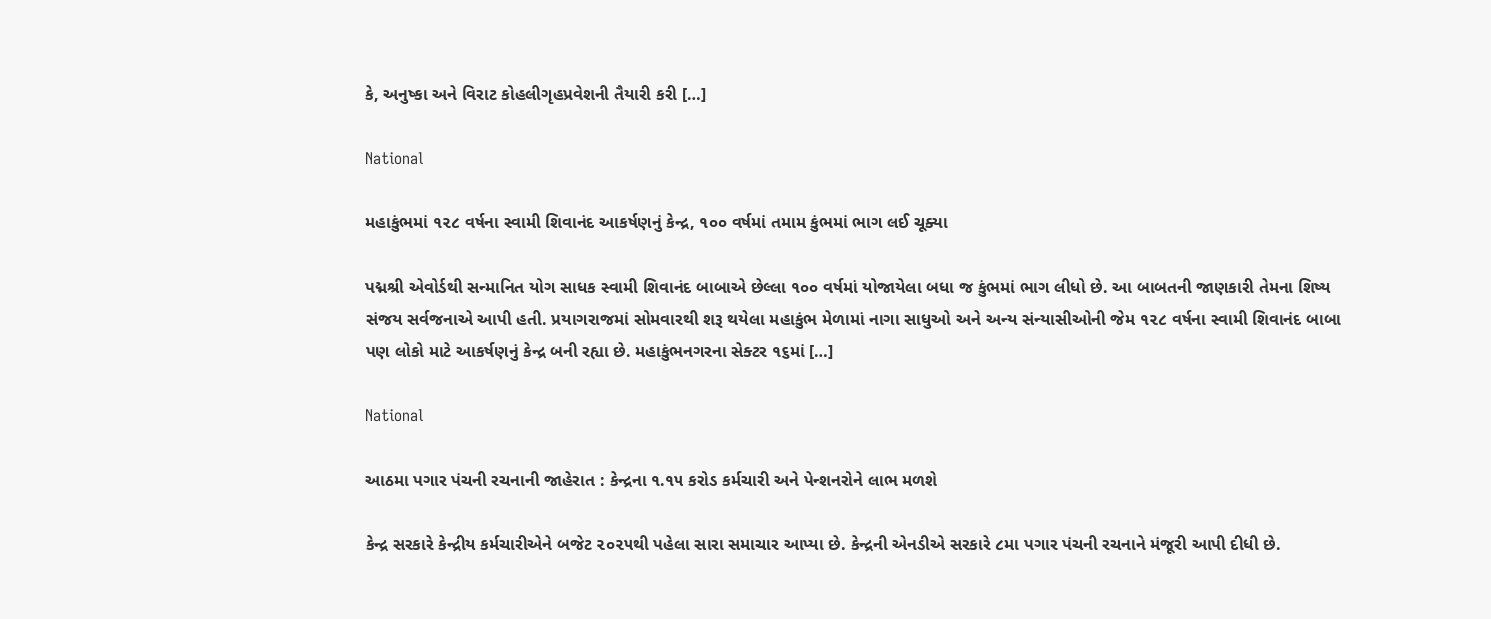કે, અનુષ્કા અને વિરાટ કોહલીગૃહપ્રવેશની તૈયારી કરી […]

National

મહાકુંભમાં ૧૨૮ વર્ષના સ્વામી શિવાનંદ આકર્ષણનું કેન્દ્ર, ૧૦૦ વર્ષમાં તમામ કુંભમાં ભાગ લઈ ચૂક્યા

પદ્મશ્રી એવોર્ડથી સન્માનિત યોગ સાધક સ્વામી શિવાનંદ બાબાએ છેલ્લા ૧૦૦ વર્ષમાં યોજાયેલા બધા જ કુંભમાં ભાગ લીધો છે. આ બાબતની જાણકારી તેમના શિષ્ય સંજય સર્વજનાએ આપી હતી. પ્રયાગરાજમાં સોમવારથી શરૂ થયેલા મહાકુંભ મેળામાં નાગા સાધુઓ અને અન્ય સંન્યાસીઓની જેમ ૧૨૮ વર્ષના સ્વામી શિવાનંદ બાબા પણ લોકો માટે આકર્ષણનું કેન્દ્ર બની રહ્યા છે. મહાકુંભનગરના સેક્ટર ૧૬માં […]

National

આઠમા પગાર પંચની રચનાની જાહેરાત : કેન્દ્રના ૧.૧૫ કરોડ કર્મચારી અને પેન્શનરોને લાભ મળશે

કેન્દ્ર સરકારે કેન્દ્રીય કર્મચારીએને બજેટ ૨૦૨૫થી પહેલા સારા સમાચાર આપ્યા છે. કેન્દ્રની એનડીએ સરકારે ૮મા પગાર પંચની રચનાને મંજૂરી આપી દીધી છે.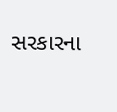સરકારના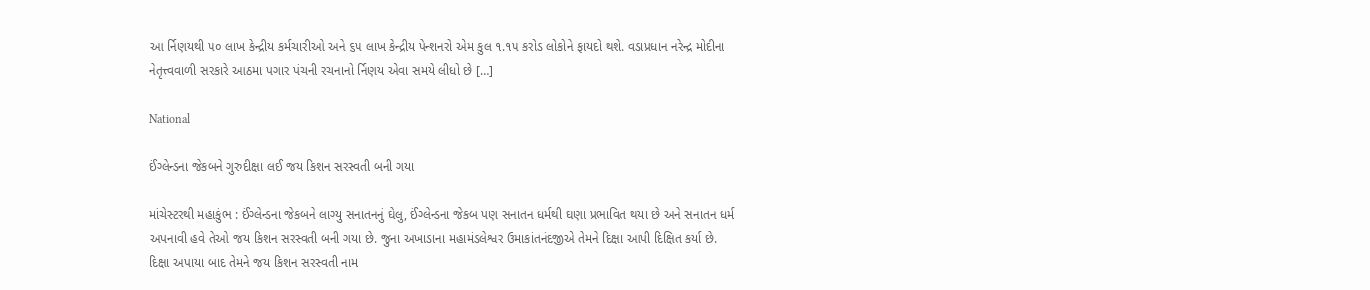આ ર્નિણયથી ૫૦ લાખ કેન્દ્રીય કર્મચારીઓ અને ૬૫ લાખ કેન્દ્રીય પેન્શનરો એમ કુલ ૧.૧૫ કરોડ લોકોને ફાયદો થશે. વડાપ્રધાન નરેન્દ્ર મોદીના નેતૃત્ત્વવાળી સરકારે આઠમા પગાર પંચની રચનાનો ર્નિણય એવા સમયે લીધો છે […]

National

ઈંગ્લેન્ડના જેકબને ગુરુદીક્ષા લઈ જય કિશન સરસ્વતી બની ગયા

માંચેસ્ટરથી મહાકુંભ : ઈંગ્લેન્ડના જેકબને લાગ્યુ સનાતનનું ઘેલુ, ઈંગ્લેન્ડના જેકબ પણ સનાતન ધર્મથી ઘણા પ્રભાવિત થયા છે અને સનાતન ધર્મ અપનાવી હવે તેઓ જય કિશન સરસ્વતી બની ગયા છે. જુના અખાડાના મહામંડલેશ્વર ઉમાકાંતનંદજીએ તેમને દિક્ષા આપી દિક્ષિત કર્યા છે. દિક્ષા અપાયા બાદ તેમને જય કિશન સરસ્વતી નામ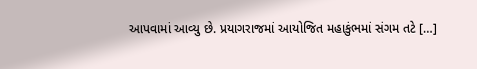આપવામાં આવ્યુ છે. પ્રયાગરાજમાં આયોજિત મહાકુંભમાં સંગમ તટે […]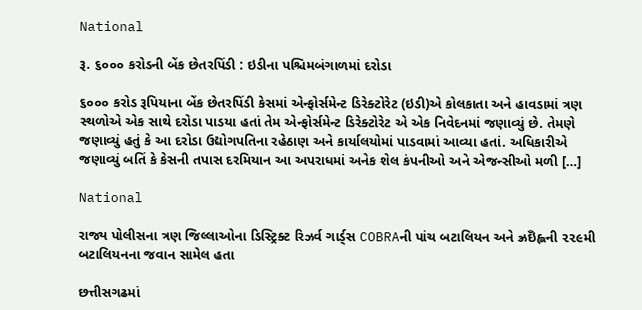National

રૂ. ૬૦૦૦ કરોડની બેંક છેતરપિંડી : ઇડીના પશ્ચિમબંગાળમાં દરોડા

૬૦૦૦ કરોડ રૂપિયાના બેંક છેતરપિંડી કેસમાં એન્ફોર્સમેન્ટ ડિરેક્ટોરેટ (ઇડી)એ કોલકાતા અને હાવડામાં ત્રણ સ્થળોએ એક સાથે દરોડા પાડયા હતાં તેમ એન્ફોર્સમેન્ટ ડિરેક્ટોરેટ એ એક નિવેદનમાં જણાવ્યું છે. તેમણે જણાવ્યું હતું કે આ દરોડા ઉદ્યોગપતિના રહેઠાણ અને કાર્યાલયોમાં પાડવામાં આવ્યા હતાં. અધિકારીએ જણાવ્યું બતિં કે કેસની તપાસ દરમિયાન આ અપરાધમાં અનેક શેલ કંપનીઓ અને એજન્સીઓ મળી […]

National

રાજ્ય પોલીસના ત્રણ જિલ્લાઓના ડિસ્ટ્રિક્ટ રિઝર્વ ગાર્ડ્‌સ COBRAની પાંચ બટાલિયન અને ઝ્રઇઁહ્લની ૨૨૯મી બટાલિયનના જવાન સામેલ હતા

છત્તીસગઢમાં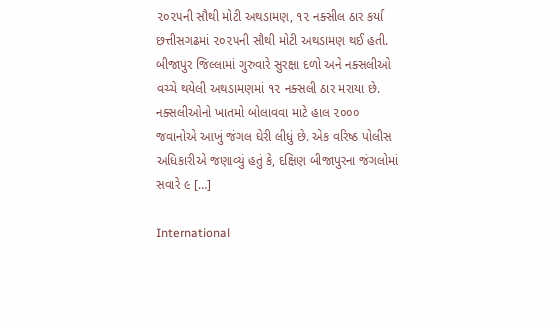૨૦૨૫ની સૌથી મોટી અથડામણ, ૧૨ નક્સીલ ઠાર કર્યા છત્તીસગઢમાં ૨૦૨૫ની સૌથી મોટી અથડામણ થઈ હતી. બીજાપુર જિલ્લામાં ગુરુવારે સુરક્ષા દળો અને નક્સલીઓ વચ્ચે થયેલી અથડામણમાં ૧૨ નક્સલી ઠાર મરાયા છે. નક્સલીઓનો ખાતમો બોલાવવા માટે હાલ ૨૦૦૦ જવાનોએ આખું જંગલ ઘેરી લીધું છે. એક વરિષ્ઠ પોલીસ અધિકારીએ જણાવ્યું હતું કે, દક્ષિણ બીજાપુરના જંગલોમાં સવારે ૯ […]

International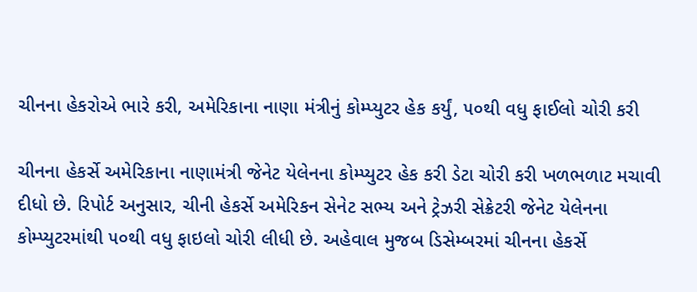ચીનના હેકરોએ ભારે કરી, અમેરિકાના નાણા મંત્રીનું કોમ્પ્યુટર હેક કર્યું, ૫૦થી વધુ ફાઈલો ચોરી કરી

ચીનના હેકર્સે અમેરિકાના નાણામંત્રી જેનેટ યેલેનના કોમ્પ્યુટર હેક કરી ડેટા ચોરી કરી ખળભળાટ મચાવી દીધો છે. રિપોર્ટ અનુસાર, ચીની હેકર્સે અમેરિકન સેનેટ સભ્ય અને ટ્રેઝરી સેક્રેટરી જેનેટ યેલેનના કોમ્પ્યુટરમાંથી ૫૦થી વધુ ફાઇલો ચોરી લીધી છે. અહેવાલ મુજબ ડિસેમ્બરમાં ચીનના હેકર્સે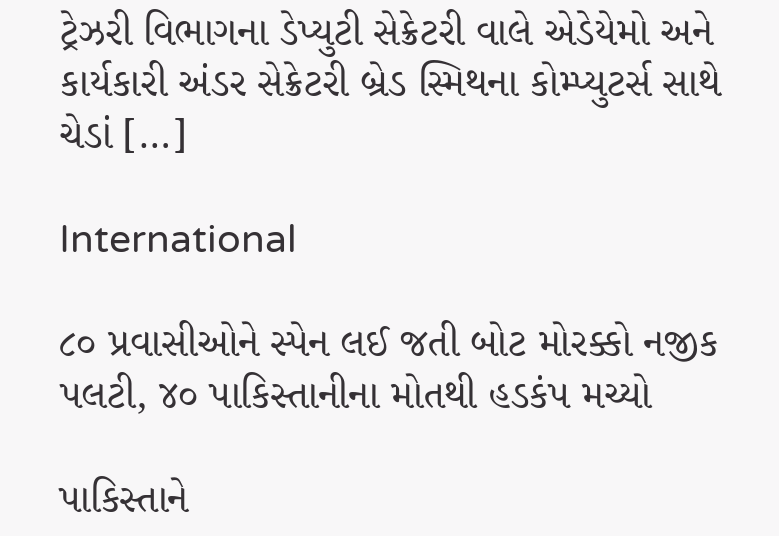ટ્રેઝરી વિભાગના ડેપ્યુટી સેક્રેટરી વાલે એડેયેમો અને કાર્યકારી અંડર સેક્રેટરી બ્રેડ સ્મિથના કોમ્પ્યુટર્સ સાથે ચેડાં […]

International

૮૦ પ્રવાસીઓને સ્પેન લઈ જતી બોટ મોરક્કો નજીક પલટી, ૪૦ પાકિસ્તાનીના મોતથી હડકંપ મચ્યો

પાકિસ્તાને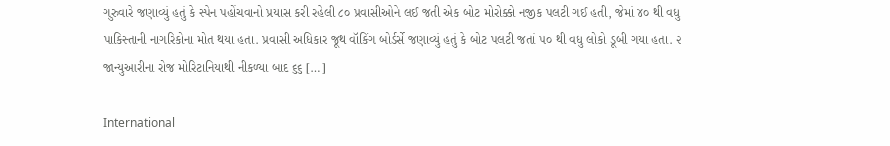ગુરુવારે જણાવ્યું હતું કે સ્પેન પહોંચવાનો પ્રયાસ કરી રહેલી ૮૦ પ્રવાસીઓને લઈ જતી એક બોટ મોરોક્કો નજીક પલટી ગઈ હતી, જેમાં ૪૦ થી વધુ પાકિસ્તાની નાગરિકોના મોત થયા હતા. પ્રવાસી અધિકાર જૂથ વૉકિંગ બોર્ડર્સે જણાવ્યું હતું કે બોટ પલટી જતાં ૫૦ થી વધુ લોકો ડૂબી ગયા હતા. ૨ જાન્યુઆરીના રોજ મોરિટાનિયાથી નીકળ્યા બાદ ૬૬ […]

International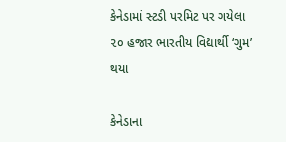કેનેડામાં સ્ટડી પરમિટ પર ગયેલા ૨૦ હજાર ભારતીય વિદ્યાર્થી ‘ગુમ’ થયા

કેનેડાના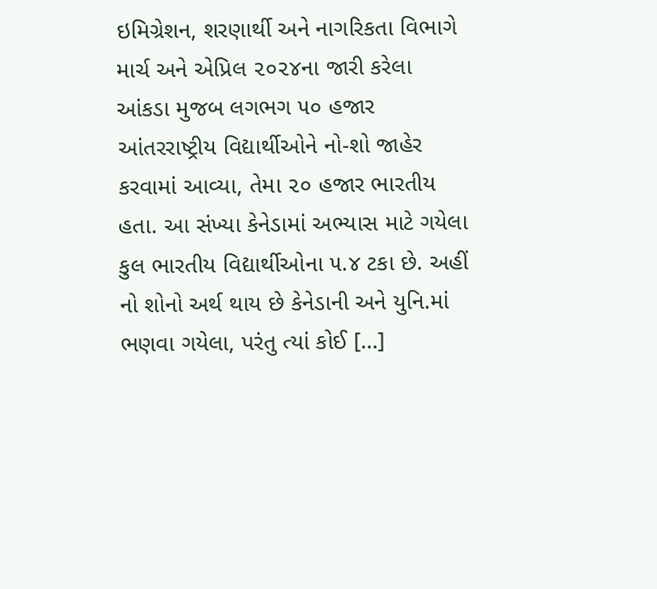ઇમિગ્રેશન, શરણાર્થી અને નાગરિકતા વિભાગે માર્ચ અને એપ્રિલ ૨૦૨૪ના જારી કરેલા આંકડા મુજબ લગભગ ૫૦ હજાર આંતરરાષ્ટ્રીય વિદ્યાર્થીઓને નો-શો જાહેર કરવામાં આવ્યા, તેમા ૨૦ હજાર ભારતીય હતા. આ સંખ્યા કેનેડામાં અભ્યાસ માટે ગયેલા કુલ ભારતીય વિદ્યાર્થીઓના ૫.૪ ટકા છે. અહીં નો શોનો અર્થ થાય છે કેનેડાની અને યુનિ.માં ભણવા ગયેલા, પરંતુ ત્યાં કોઈ […]